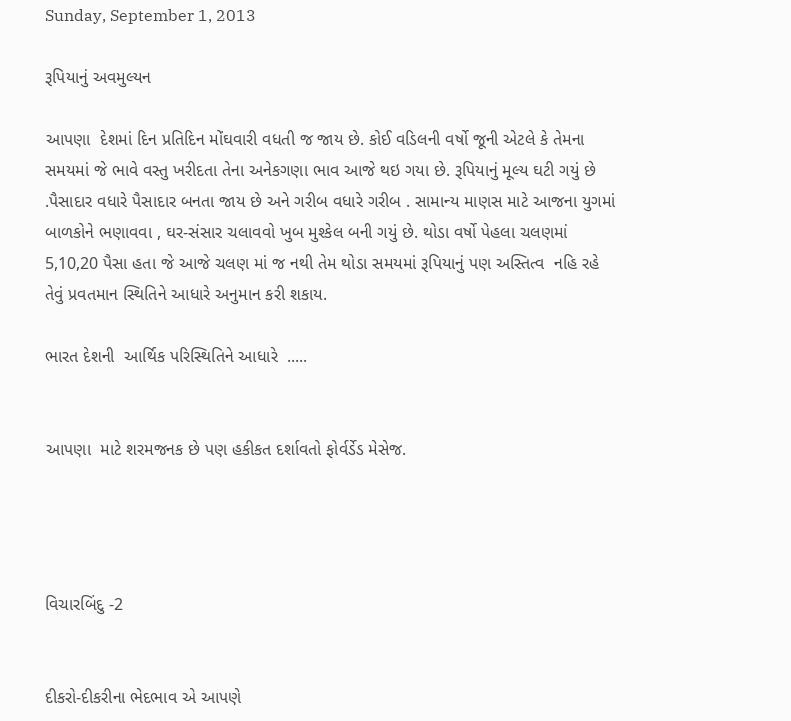Sunday, September 1, 2013

રૂપિયાનું અવમુલ્યન

આપણા  દેશમાં દિન પ્રતિદિન મોંઘવારી વધતી જ જાય છે. કોઈ વડિલની વર્ષો જૂની એટલે કે તેમના સમયમાં જે ભાવે વસ્તુ ખરીદતા તેના અનેકગણા ભાવ આજે થઇ ગયા છે. રૂપિયાનું મૂલ્ય ઘટી ગયું છે .પૈસાદાર વધારે પૈસાદાર બનતા જાય છે અને ગરીબ વધારે ગરીબ . સામાન્ય માણસ માટે આજના યુગમાં બાળકોને ભણાવવા , ઘર-સંસાર ચલાવવો ખુબ મુશ્કેલ બની ગયું છે. થોડા વર્ષો પેહલા ચલણમાં 5,10,20 પૈસા હતા જે આજે ચલણ માં જ નથી તેમ થોડા સમયમાં રૂપિયાનું પણ અસ્તિત્વ  નહિ રહે તેવું પ્રવતમાન સ્થિતિને આધારે અનુમાન કરી શકાય.

ભારત દેશની  આર્થિક પરિસ્થિતિને આધારે  .....


આપણા  માટે શરમજનક છે પણ હકીકત દર્શાવતો ફોર્વર્ડેડ મેસેજ.




વિચારબિંદુ -2


દીકરો-દીકરીના ભેદભાવ એ આપણે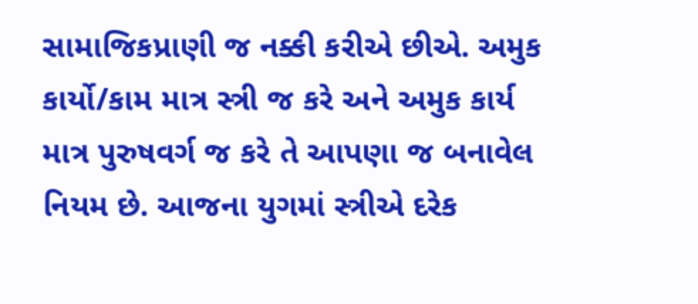સામાજિકપ્રાણી જ નક્કી કરીએ છીએ. અમુક કાર્યો/કામ માત્ર સ્ત્રી જ કરે અને અમુક કાર્ય માત્ર પુરુષવર્ગ જ કરે તે આપણા જ બનાવેલ નિયમ છે. આજના યુગમાં સ્ત્રીએ દરેક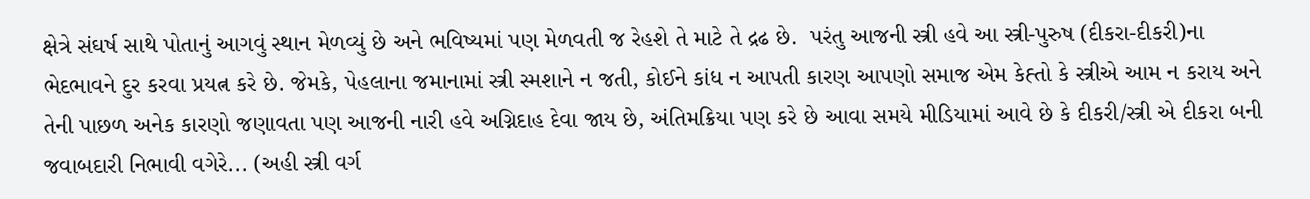ક્ષેત્રે સંઘર્ષ સાથે પોતાનું આગવું સ્થાન મેળવ્યું છે અને ભવિષ્યમાં પણ મેળવતી જ રેહશે તે માટે તે દ્રઢ છે.  પરંતુ આજની સ્ત્રી હવે આ સ્ત્રી-પુરુષ (દીકરા-દીકરી)ના  ભેદભાવને દુર કરવા પ્રયત્ન કરે છે. જેમકે, પેહલાના જમાનામાં સ્ત્રી સ્મશાને ન જતી, કોઈને કાંધ ન આપતી કારણ આપણો સમાજ એમ કેહ્તો કે સ્ત્રીએ આમ ન કરાય અને તેની પાછળ અનેક કારણો જણાવતા પણ આજની નારી હવે અગ્નિદાહ દેવા જાય છે, અંતિમક્રિયા પણ કરે છે આવા સમયે મીડિયામાં આવે છે કે દીકરી/સ્ત્રી એ દીકરા બની જવાબદારી નિભાવી વગેરે... (અહી સ્ત્રી વર્ગ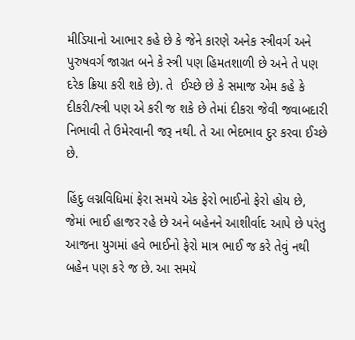મીડિયાનો આભાર કહે છે કે જેને કારણે અનેક સ્ત્રીવર્ગ અને પુરુષવર્ગ જાગ્રત બને કે સ્ત્રી પણ હિમતશાળી છે અને તે પણ દરેક ક્રિયા કરી શકે છે). તે  ઈચ્છે છે કે સમાજ એમ કહે કે દીકરી/સ્ત્રી પણ એ કરી જ શકે છે તેમાં દીકરા જેવી જવાબદારી નિભાવી તે ઉમેરવાની જરૂ નથી. તે આ ભેદભાવ દુર કરવા ઈચ્છે છે.

હિંદુ લગ્નવિધિમાં ફેરા સમયે એક ફેરો ભાઈનો ફેરો હોય છે, જેમાં ભાઈ હાજર રહે છે અને બહેનને આશીર્વાદ આપે છે પરંતુ આજના યુગમાં હવે ભાઈનો ફેરો માત્ર ભાઈ જ કરે તેવું નથી બહેન પણ કરે જ છે. આ સમયે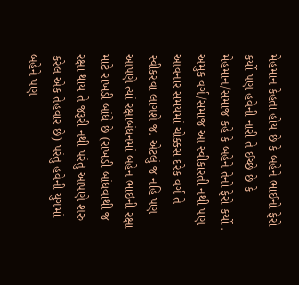મેહમાન કેહતા હોય છે કે બહેને ભાઈનો ફેરો કર્યો પણ હવેની નારી તે ઈચ્છે છે કે મેહમાન/સમાજ કહે કે બહેને તેનો ફેરો કર્યો . અમુક વર્ગ/સમાજ આ સ્વીકારતી નથી પણ આવનાર સમયમાં ચોક્કસ દરેક વર્ગ તે સ્વીકરવા લાગશે જ. એટલું જ નહિ પણ આપણે ત્યાં રક્ષાબંધનમાં બહેન ભાઇની રક્ષા માટે રાખડી બાંધે છે (રાખડી બાંધવાથી જ રક્ષા થાય તે જરૂરી નથી પરંતુ આપણે શરુ કરેલ એક તેહવાર છે) પરંતુ હવેની યુગમાં બહેને પણ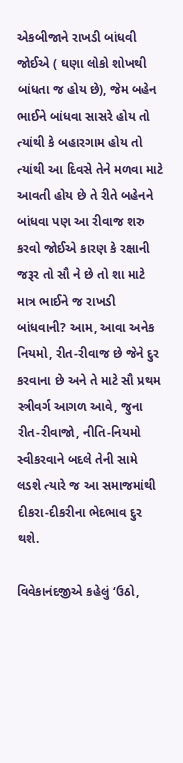એકબીજાને રાખડી બાંધવી જોઈએ ( ઘણા લોકો શોખથી બાંધતા જ હોય છે), જેમ બહેન ભાઈને બાંધવા સાસરે હોય તો ત્યાંથી કે બહારગામ હોય તો ત્યાંથી આ દિવસે તેને મળવા માટે આવતી હોય છે તે રીતે બહેનને બાંધવા પણ આ રીવાજ શરુ કરવો જોઈએ કારણ કે રક્ષાની જરૂર તો સૌ ને છે તો શા માટે માત્ર ભાઈને જ રાખડી બાંધવાની? આમ, આવા અનેક નિયમો, રીત-રીવાજ છે જેને દુર કરવાના છે અને તે માટે સૌ પ્રથમ સ્ત્રીવર્ગ આગળ આવે, જુના રીત-રીવાજો, નીતિ-નિયમો સ્વીકરવાને બદલે તેની સામે લડશે ત્યારે જ આ સમાજમાંથી દીકરા-દીકરીના ભેદભાવ દુર થશે.

વિવેકાનંદજીએ કહેલું ‘ઉઠો,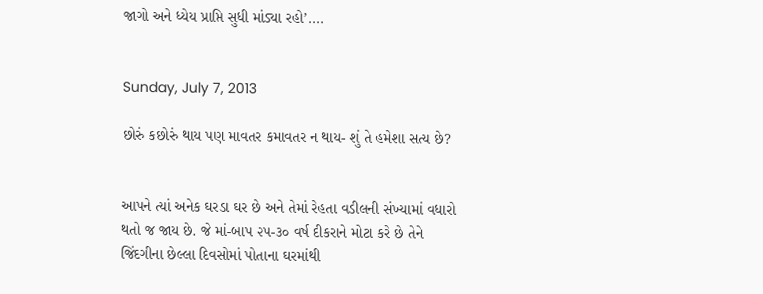જાગો અને ધ્યેય પ્રાપ્તિ સુધી માંડ્યા રહો’....


Sunday, July 7, 2013

છોરું કછોરું થાય પણ માવતર કમાવતર ન થાય- શું તે હમેશા સત્ય છે?


આપને ત્યાં અનેક ઘરડા ઘર છે અને તેમાં રેહતા વડીલની સંખ્યામાં વધારો થતો જ જાય છે. જે માં-બાપ ૨૫-૩૦ વર્ષ દીકરાને મોટા કરે છે તેને જિંદગીના છેલ્લા દિવસોમાં પોતાના ઘરમાંથી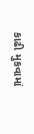કાઢી મુકવામાં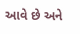આવે છે અને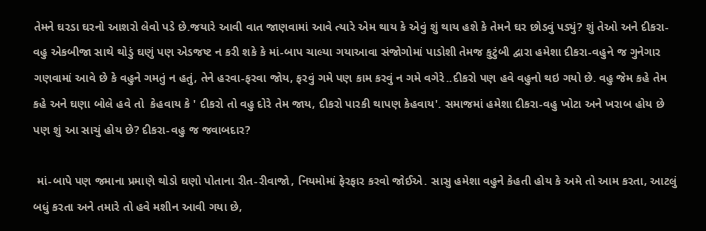તેમને ઘરડા ઘરનો આશરો લેવો પડે છે.જયારે આવી વાત જાણવામાં આવે ત્યારે એમ થાય કે એવું શું થાય હશે કે તેમને ઘર છોડવું પડ્યું? શું તેઓ અને દીકરા-વહુ એકબીજા સાથે થોડું ઘણું પણ એડજષ્ટ ન કરી શકે કે માં-બાપ ચાલ્યા ગયાઆવા સંજોગોમાં પાડોશી તેમજ કુટુંબી દ્વારા હમેશા દીકરા-વહુને જ ગુનેગાર ગણવામાં આવે છે કે વહુને ગમતું ન હતું, તેને હરવા-ફરવા જોય, ફરવું ગમે પણ કામ કરવું ન ગમે વગેરે..દીકરો પણ હવે વહુનો થઇ ગયો છે. વહુ જેમ કહે તેમ કહે અને ઘણા બોલે હવે તો  કેહવાય કે ' દીકરો તો વહુ દોરે તેમ જાય, દીકરો પારકી થાપણ કેહવાય'. સમાજમાં હમેશા દીકરા-વહુ ખોટા અને ખરાબ હોય છે પણ શું આ સાચું હોય છે? દીકરા-વહુ જ જવાબદાર?

 માં-બાપે પણ જમાના પ્રમાણે થોડો ઘણો પોતાના રીત-રીવાજો, નિયમોમાં ફેરફાર કરવો જોઈએ. સાસુ હમેશા વહુને કેહતી હોય કે અમે તો આમ કરતા, આટલું બધું કરતા અને તમારે તો હવે મશીન આવી ગયા છે,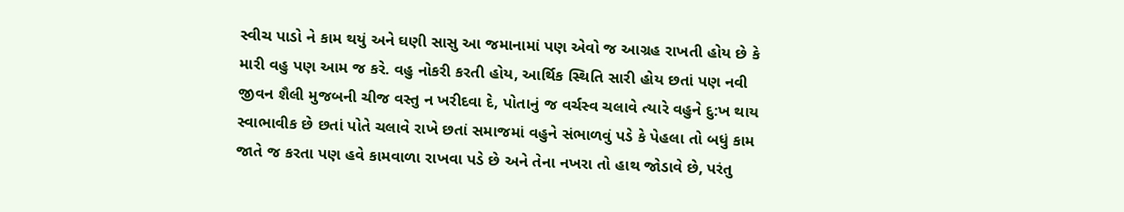સ્વીચ પાડો ને કામ થયું અને ઘણી સાસુ આ જમાનામાં પણ એવો જ આગ્રહ રાખતી હોય છે કે મારી વહુ પણ આમ જ કરે. વહુ નોકરી કરતી હોય, આર્થિક સ્થિતિ સારી હોય છતાં પણ નવી જીવન શૈલી મુજબની ચીજ વસ્તુ ન ખરીદવા દે, પોતાનું જ વર્ચસ્વ ચલાવે ત્યારે વહુને દુ:ખ થાય સ્વાભાવીક છે છતાં પોતે ચલાવે રાખે છતાં સમાજમાં વહુને સંભાળવું પડે કે પેહલા તો બધું કામ જાતે જ કરતા પણ હવે કામવાળા રાખવા પડે છે અને તેના નખરા તો હાથ જોડાવે છે, પરંતુ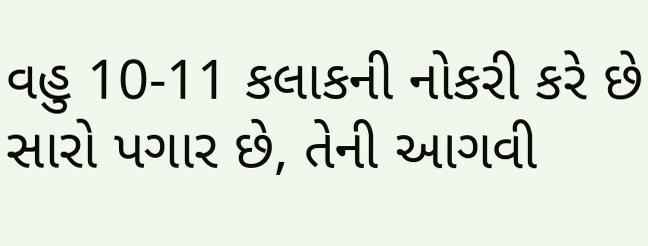વહુ 10-11 કલાકની નોકરી કરે છે સારો પગાર છે, તેની આગવી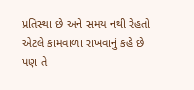પ્રતિસ્થા છે અને સમય નથી રેહતો એટલે કામવાળા રાખવાનું કહે છે પણ તે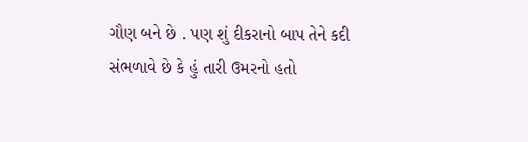ગૌણ બને છે . પણ શું દીકરાનો બાપ તેને કદી  સંભળાવે છે કે હું તારી ઉમરનો હતો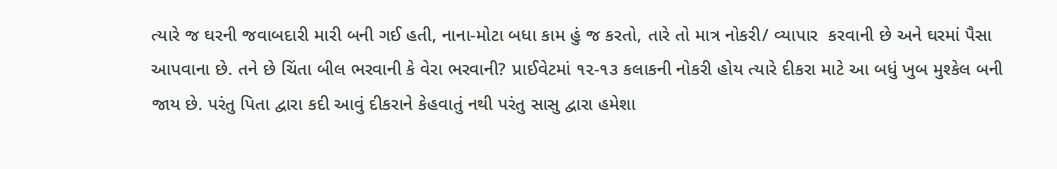ત્યારે જ ઘરની જવાબદારી મારી બની ગઈ હતી, નાના-મોટા બધા કામ હું જ કરતો, તારે તો માત્ર નોકરી/ વ્યાપાર  કરવાની છે અને ઘરમાં પૈસા આપવાના છે. તને છે ચિંતા બીલ ભરવાની કે વેરા ભરવાની? પ્રાઈવેટમાં ૧૨-૧૩ કલાકની નોકરી હોય ત્યારે દીકરા માટે આ બધું ખુબ મુશ્કેલ બની જાય છે. પરંતુ પિતા દ્વારા કદી આવું દીકરાને કેહવાતું નથી પરંતુ સાસુ દ્વારા હમેશા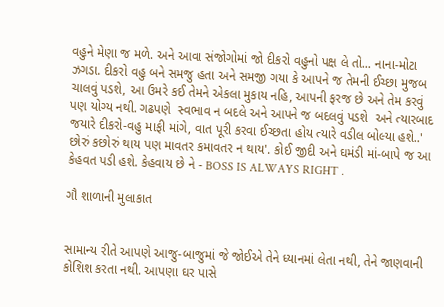વહુને મેણા જ મળે. અને આવા સંજોગોમાં જો દીકરો વહુનો પક્ષ લે તો... નાના-મોટા ઝગડા. દીકરો વહુ બને સમજુ હતા અને સમજી ગયા કે આપને જ તેમની ઈચ્છા મુજબ ચાલવું પડશે, આ ઉમરે કઈ તેમને એકલા મુકાય નહિ, આપની ફરજ છે અને તેમ કરવું પણ યોગ્ય નથી. ગઢપણે  સ્વભાવ ન બદલે અને આપને જ બદલવું પડશે  અને ત્યારબાદ જયારે દીકરો-વહુ માફી માંગે, વાત પૂરી કરવા ઈચ્છતા હોય ત્યારે વડીલ બોલ્યા હશે..' છોરું કછોરું થાય પણ માવતર કમાવતર ન થાય'. કોઈ જીદી અને ઘમંડી માં-બાપે જ આ કેહવત પડી હશે. કેહવાય છે ને - BOSS IS ALWAYS RIGHT .

ગૌ શાળાની મુલાકાત


સામાન્ય રીતે આપણે આજુ-બાજુમાં જે જોઈએ તેને ધ્યાનમાં લેતા નથી, તેને જાણવાની કોશિશ કરતા નથી. આપણા ઘર પાસે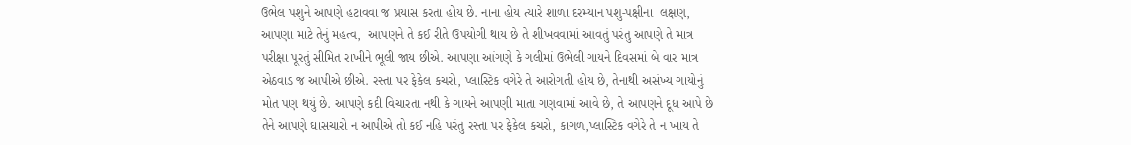ઉભેલ પશુને આપણે હટાવવા જ પ્રયાસ કરતા હોય છે. નાના હોય ત્યારે શાળા દરમ્યાન પશુ-પક્ષીના  લક્ષણ, આપણા માટે તેનું મહત્વ,  આપણને તે કઈ રીતે ઉપયોગી થાય છે તે શીખવવામાં આવતું પરંતુ આપણે તે માત્ર પરીક્ષા પૂરતું સીમિત રાખીને ભૂલી જાય છીએ. આપણા આંગણે કે ગલીમાં ઉભેલી ગાયને દિવસમાં બે વાર માત્ર એઠવાડ જ આપીએ છીએ. રસ્તા પર ફેકેલ કચરો, પ્લાસ્ટિક વગેરે તે આરોગતી હોય છે, તેનાથી અસંખ્ય ગાયોનું મોત પણ થયું છે. આપણે કદી વિચારતા નથી કે ગાયને આપણી માતા ગણવામાં આવે છે, તે આપણને દૂધ આપે છે તેને આપણે ઘાસચારો ન આપીએ તો કઈ નહિ પરંતુ રસ્તા પર ફેકેલ કચરો, કાગળ,પ્લાસ્ટિક વગેરે તે ન ખાય તે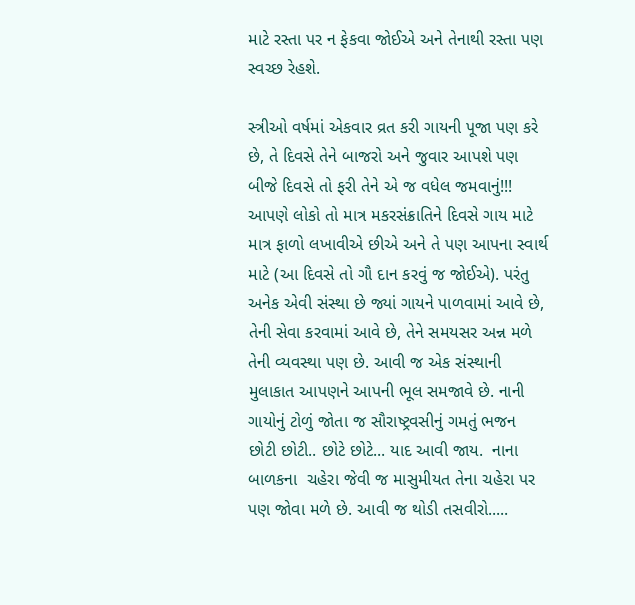માટે રસ્તા પર ન ફેકવા જોઈએ અને તેનાથી રસ્તા પણ સ્વચ્છ રેહશે.

સ્ત્રીઓ વર્ષમાં એકવાર વ્રત કરી ગાયની પૂજા પણ કરે છે, તે દિવસે તેને બાજરો અને જુવાર આપશે પણ બીજે દિવસે તો ફરી તેને એ જ વધેલ જમવાનું!!! આપણે લોકો તો માત્ર મકરસંક્રાતિને દિવસે ગાય માટે માત્ર ફાળો લખાવીએ છીએ અને તે પણ આપના સ્વાર્થ માટે (આ દિવસે તો ગૌ દાન કરવું જ જોઈએ). પરંતુ અનેક એવી સંસ્થા છે જ્યાં ગાયને પાળવામાં આવે છે, તેની સેવા કરવામાં આવે છે, તેને સમયસર અન્ન મળે તેની વ્યવસ્થા પણ છે. આવી જ એક સંસ્થાની મુલાકાત આપણને આપની ભૂલ સમજાવે છે. નાની ગાયોનું ટોળું જોતા જ સૌરાષ્ટ્રવસીનું ગમતું ભજન છોટી છોટી.. છોટે છોટે... યાદ આવી જાય.  નાના બાળકના  ચહેરા જેવી જ માસુમીયત તેના ચહેરા પર પણ જોવા મળે છે. આવી જ થોડી તસવીરો.....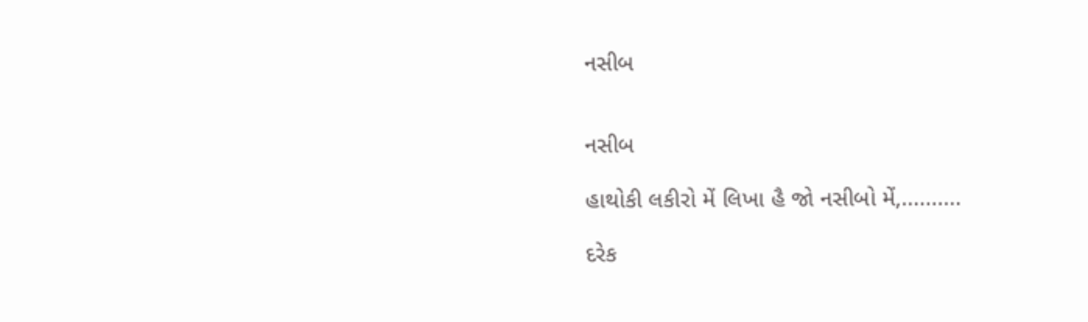નસીબ


નસીબ

હાથોકી લકીરો મેં લિખા હૈ જો નસીબો મેં,..........

દરેક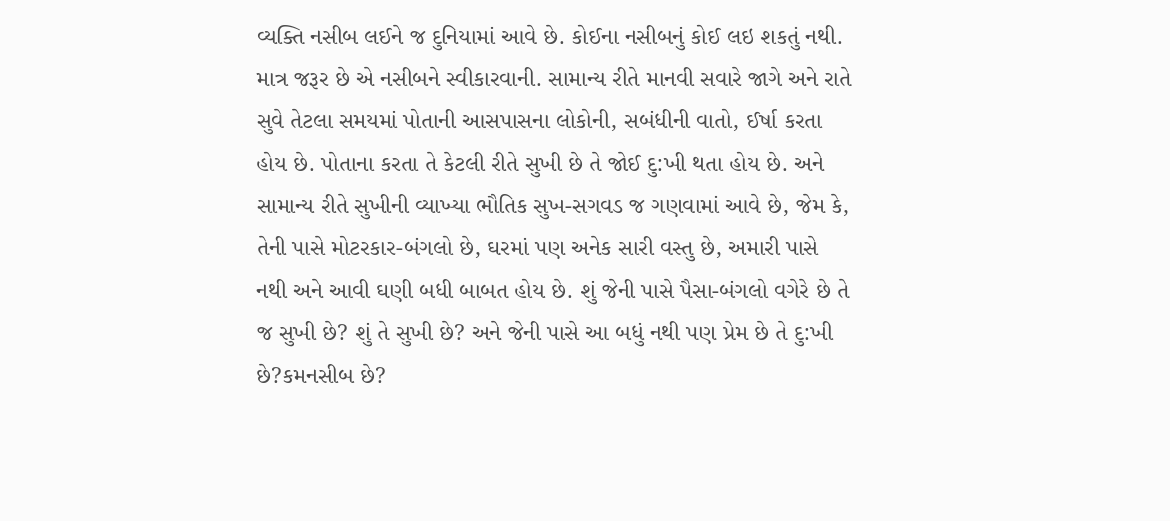વ્યક્તિ નસીબ લઈને જ દુનિયામાં આવે છે. કોઈના નસીબનું કોઈ લઇ શકતું નથી. માત્ર જરૂર છે એ નસીબને સ્વીકારવાની. સામાન્ય રીતે માનવી સવારે જાગે અને રાતે સુવે તેટલા સમયમાં પોતાની આસપાસના લોકોની, સબંધીની વાતો, ઈર્ષા કરતા હોય છે. પોતાના કરતા તે કેટલી રીતે સુખી છે તે જોઈ દુ:ખી થતા હોય છે. અને સામાન્ય રીતે સુખીની વ્યાખ્યા ભૌતિક સુખ-સગવડ જ ગણવામાં આવે છે, જેમ કે, તેની પાસે મોટરકાર-બંગલો છે, ઘરમાં પણ અનેક સારી વસ્તુ છે, અમારી પાસે નથી અને આવી ઘણી બધી બાબત હોય છે. શું જેની પાસે પૈસા-બંગલો વગેરે છે તે જ સુખી છે? શું તે સુખી છે? અને જેની પાસે આ બધું નથી પણ પ્રેમ છે તે દુ:ખી છે?કમનસીબ છે?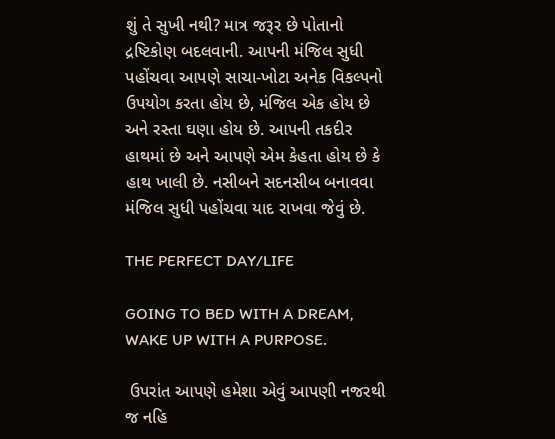શું તે સુખી નથી? માત્ર જરૂર છે પોતાનો દ્રષ્ટિકોણ બદલવાની. આપની મંજિલ સુધી પહોંચવા આપણે સાચા-ખોટા અનેક વિકલ્પનો ઉપયોગ કરતા હોય છે, મંજિલ એક હોય છે અને રસ્તા ઘણા હોય છે. આપની તકદીર હાથમાં છે અને આપણે એમ કેહતા હોય છે કે હાથ ખાલી છે. નસીબને સદનસીબ બનાવવા મંજિલ સુધી પહોંચવા યાદ રાખવા જેવું છે.

THE PERFECT DAY/LIFE

GOING TO BED WITH A DREAM, WAKE UP WITH A PURPOSE.

 ઉપરાંત આપણે હમેશા એવું આપણી નજરથી જ નહિ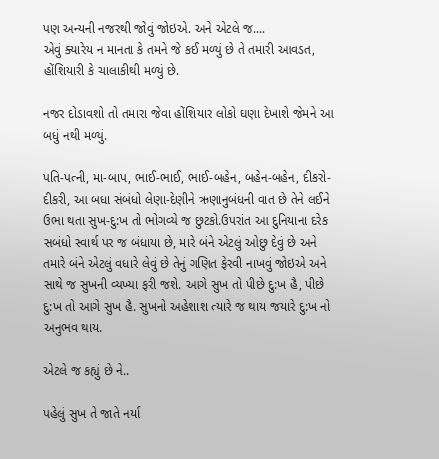પણ અન્યની નજરથી જોવું જોઇએ. અને એટલે જ....
એવું ક્યારેય ન માનતા કે તમને જે કઈ મળ્યું છે તે તમારી આવડત, હોંશિયારી કે ચાલાકીથી મળ્યું છે.

નજર દોડાવશો તો તમારા જેવા હોંશિયાર લોકો ઘણા દેખાશે જેમને આ બધું નથી મળ્યું.

પતિ-પત્ની, મા-બાપ, ભાઈ-ભાઈ, ભાઈ-બહેન, બહેન-બહેન, દીકરો-દીકરી, આ બધા સંબંધો લેણા-દેણીને ઋણાનુબંધની વાત છે તેને લઈને ઉભા થતા સુખ-દુ:ખ તો ભોગવ્યે જ છુટકો.ઉપરાંત આ દુનિયાના દરેક સબંધો સ્વાર્થ પર જ બંધાયા છે, મારે બંને એટલું ઓછુ દેવું છે અને તમારે બંને એટલું વધારે લેવું છે તેનું ગણિત ફેરવી નાખવું જોઇએ અને સાથે જ સુખની વ્યખ્યા ફરી જશે. આગે સુખ તો પીછે દુ:ખ હૈ, પીછે દુ:ખ તો આગે સુખ હૈ. સુખનો અહેશાશ ત્યારે જ થાય જયારે દુ:ખ નો અનુભવ થાય.

એટલે જ કહ્યું છે ને..

પહેલું સુખ તે જાતે નર્યા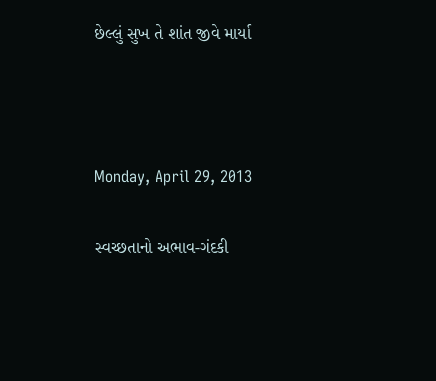છેલ્લું સુખ તે શાંત જીવે માર્યા



Monday, April 29, 2013

સ્વચ્છતાનો અભાવ-ગંદકી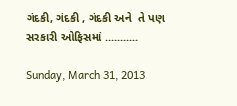ગંદકી, ગંદકી , ગંદકી અને  તે પણ સરકારી ઓફિસમાં ...........

Sunday, March 31, 2013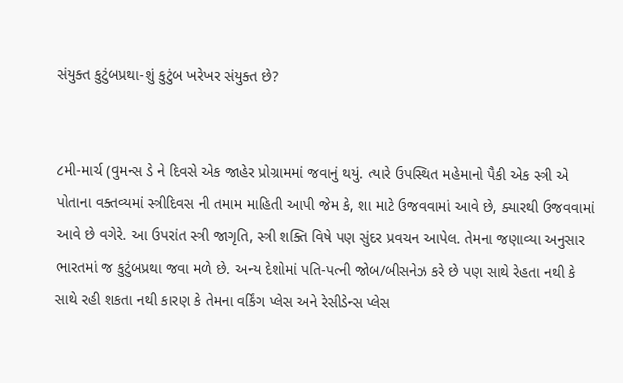સંયુક્ત કુટુંબપ્રથા-શું કુટુંબ ખરેખર સંયુક્ત છે?


૮મી-માર્ચ (વુમન્સ ડે ને દિવસે એક જાહેર પ્રોગ્રામમાં જવાનું થયું. ત્યારે ઉપસ્થિત મહેમાનો પૈકી એક સ્ત્રી એ પોતાના વક્તવ્યમાં સ્ત્રીદિવસ ની તમામ માહિતી આપી જેમ કે, શા માટે ઉજવવામાં આવે છે, ક્યારથી ઉજવવામાં આવે છે વગેરે. આ ઉપરાંત સ્ત્રી જાગૃતિ, સ્ત્રી શક્તિ વિષે પણ સુંદર પ્રવચન આપેલ. તેમના જણાવ્યા અનુસાર ભારતમાં જ કુટુંબપ્રથા જવા મળે છે. અન્ય દેશોમાં પતિ-પત્ની જોબ/બીસનેઝ કરે છે પણ સાથે રેહતા નથી કે સાથે રહી શકતા નથી કારણ કે તેમના વર્કિંગ પ્લેસ અને રેસીડેન્સ પ્લેસ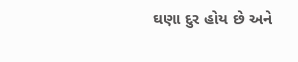ઘણા દુર હોય છે અને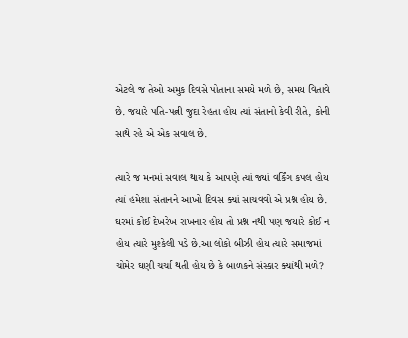એટલે જ તેઓ અમુક દિવસે પોતાના સમયે મળે છે, સમય વિતાવે છે. જયારે પતિ-પત્ની જુદા રેહતા હોય ત્યાં સંતાનો કેવી રીતે, કોની સાથે રહે એ એક સવાલ છે.

ત્યારે જ મનમાં સવાલ થાય કે આપણે ત્યાં જ્યાં વર્કિંગ કપલ હોય ત્યાં હમેશા સંતાનને આખો દિવસ ક્યાં સાચવવો એ પ્રશ્ન હોય છે. ઘરમાં કોઈ દેખરેખ રાખનાર હોય તો પ્રશ્ન નથી પણ જયારે કોઈ ન હોય ત્યારે મુશ્કેલી પડે છે.આ લોકો બીઝી હોય ત્યારે સમાજમાં ચોમેર ઘણી ચર્ચા થતી હોય છે કે બાળકને સંસ્કાર ક્યાંથી મળે?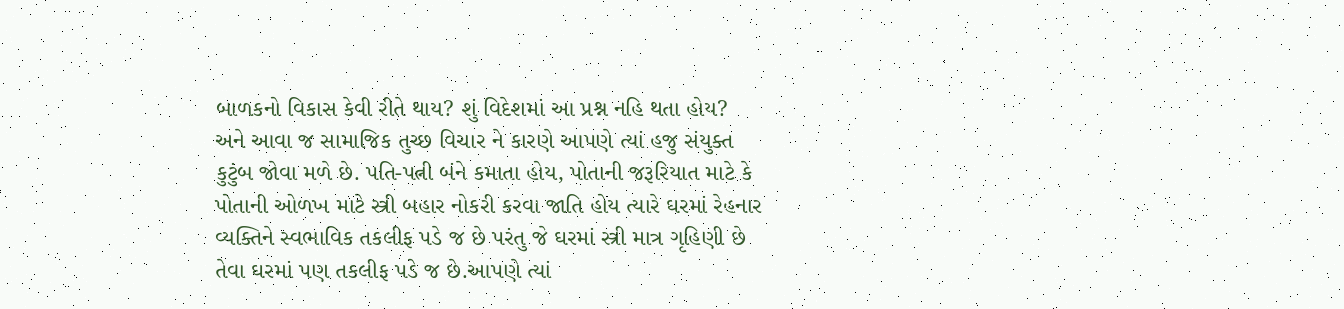બાળકનો વિકાસ કેવી રીતે થાય? શું વિદેશમાં આ પ્રશ્ન નહિ થતા હોય? અને આવા જ સામાજિક તુચ્છ વિચાર ને કારણે આપણે ત્યાં હજુ સંયુક્ત કુટુંબ જોવા મળે છે. પતિ-પત્ની બંને કમાતા હોય, પોતાની જરૂરિયાત માટે કે પોતાની ઓળખ માટે સ્ત્રી બહાર નોકરી કરવા જાતિ હોય ત્યારે ઘરમાં રેહનાર વ્યક્તિને સ્વભાવિક તકલીફ પડે જ છે પરંતુ જે ઘરમાં સ્ત્રી માત્ર ગૃહિણી છે તેવા ઘરમાં પણ તકલીફ પડે જ છે.આપણે ત્યાં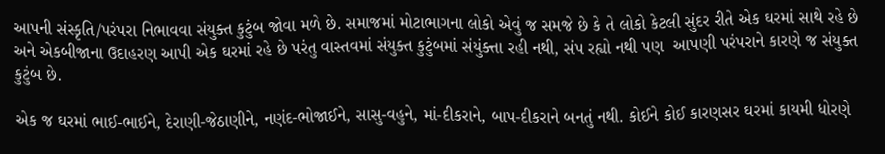આપની સંસ્કૃતિ/પરંપરા નિભાવવા સંયુક્ત કુટુંબ જોવા મળે છે. સમાજમાં મોટાભાગના લોકો એવું જ સમજે છે કે તે લોકો કેટલી સુંદર રીતે એક ઘરમાં સાથે રહે છે અને એકબીજાના ઉદાહરણ આપી એક ઘરમાં રહે છે પરંતુ વાસ્તવમાં સંયુક્ત કુટુંબમાં સંયુંક્ત્તા રહી નથી, સંપ રહ્યો નથી પણ  આપણી પરંપરાને કારણે જ સંયુક્ત કુટુંબ છે.

એક જ ઘરમાં ભાઈ-ભાઈને, દેરાણી-જેઠાણીને, નણંદ-ભોજાઈને, સાસુ-વહુને, માં-દીકરાને, બાપ-દીકરાને બનતું નથી. કોઈને કોઈ કારણસર ઘરમાં કાયમી ધોરણે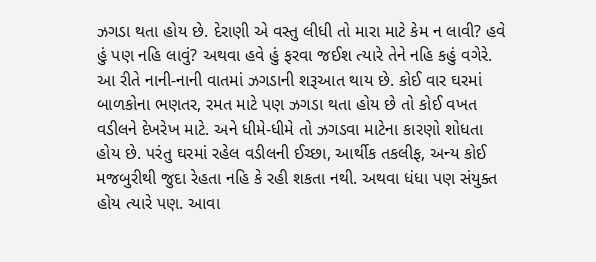ઝગડા થતા હોય છે. દેરાણી એ વસ્તુ લીધી તો મારા માટે કેમ ન લાવી? હવે હું પણ નહિ લાવું? અથવા હવે હું ફરવા જઈશ ત્યારે તેને નહિ કહું વગેરે. આ રીતે નાની-નાની વાતમાં ઝગડાની શરૂઆત થાય છે. કોઈ વાર ઘરમાં બાળકોના ભણતર, રમત માટે પણ ઝગડા થતા હોય છે તો કોઈ વખત વડીલને દેખરેખ માટે. અને ધીમે-ધીમે તો ઝગડવા માટેના કારણો શોધતા હોય છે. પરંતુ ઘરમાં રહેલ વડીલની ઈચ્છા, આર્થીક તકલીફ, અન્ય કોઈ મજબુરીથી જુદા રેહતા નહિ કે રહી શકતા નથી. અથવા ધંધા પણ સંયુક્ત હોય ત્યારે પણ. આવા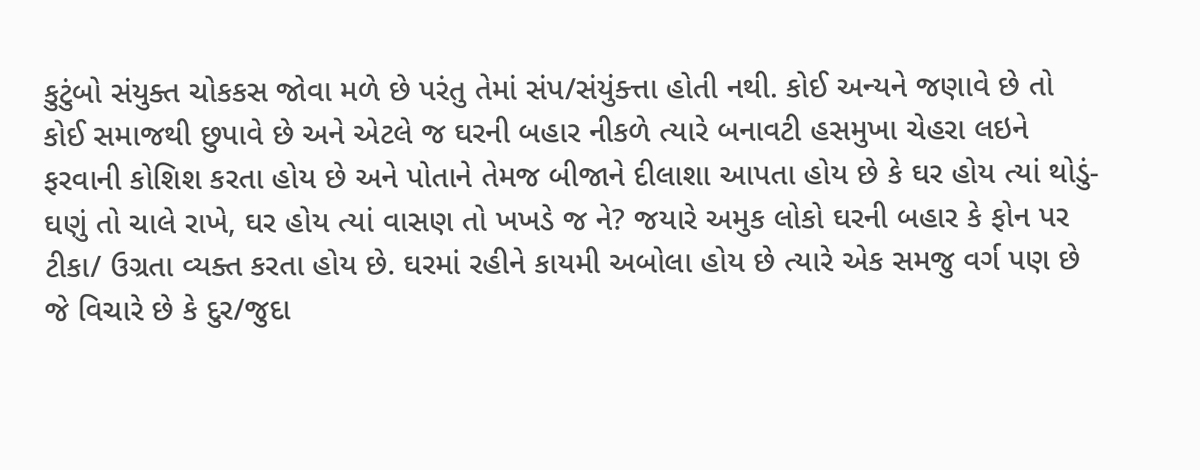કુટુંબો સંયુક્ત ચોકકસ જોવા મળે છે પરંતુ તેમાં સંપ/સંયુંક્ત્તા હોતી નથી. કોઈ અન્યને જણાવે છે તો કોઈ સમાજથી છુપાવે છે અને એટલે જ ઘરની બહાર નીકળે ત્યારે બનાવટી હસમુખા ચેહરા લઇને ફરવાની કોશિશ કરતા હોય છે અને પોતાને તેમજ બીજાને દીલાશા આપતા હોય છે કે ઘર હોય ત્યાં થોડું-ઘણું તો ચાલે રાખે, ઘર હોય ત્યાં વાસણ તો ખખડે જ ને? જયારે અમુક લોકો ઘરની બહાર કે ફોન પર ટીકા/ ઉગ્રતા વ્યક્ત કરતા હોય છે. ઘરમાં રહીને કાયમી અબોલા હોય છે ત્યારે એક સમજુ વર્ગ પણ છે જે વિચારે છે કે દુર/જુદા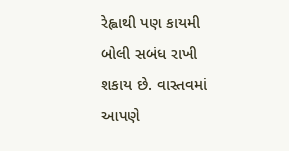રેહ્વાથી પણ કાયમી બોલી સબંધ રાખી શકાય છે. વાસ્તવમાં આપણે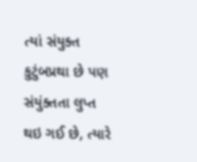ત્યાં સંયુક્ત કુટુંબપ્રથા છે પણ સંયુંક્તતા લુપ્ત થઇ ગઈ છે, ત્યારે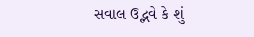સવાલ ઉદ્ભવે કે શું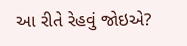આ રીતે રેહવું જોઇએ?